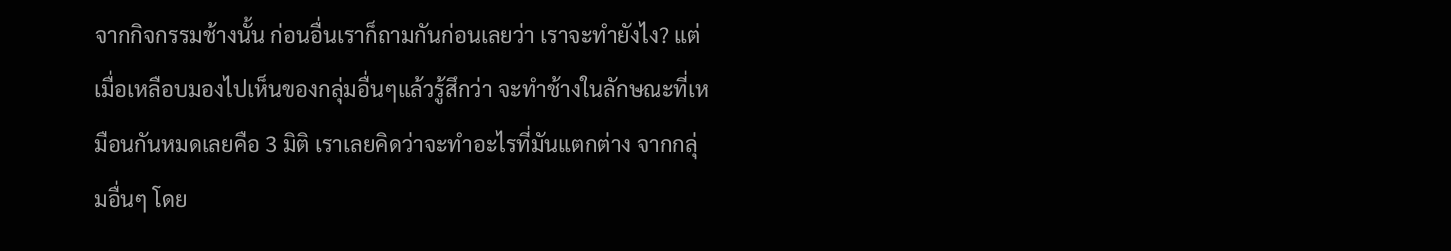จากกิจกรรมช้างนั้น ก่อนอื่นเราก็ถามกันก่อนเลยว่า เราจะทำยังไง? แต่เมื่อเหลือบมองไปเห็นของกลุ่มอื่นๆแล้วรู้สึกว่า จะทำช้างในลักษณะที่เหมือนกันหมดเลยคือ 3 มิติ เราเลยคิดว่าจะทำอะไรที่มันแตกต่าง จากกลุ่มอื่นๆ โดย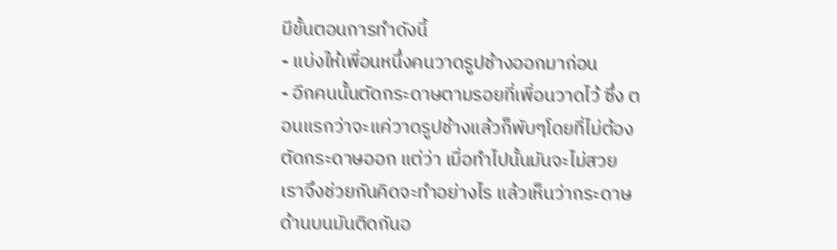มีขั้นตอนการทำดังนี้
- แบ่งให้เพื่อนหนึ่งคนวาดรูปช้างออกมาก่อน
- อีกคนนั้นตัดกระดาษตามรอยที่เพื่อนวาดไว้ ซึ่ง ตอนแรกว่าจะแค่วาดรูปช้างแล้วก็พับๆโดยที่ไม่ต้องตัดกระดาษออก แต่ว่า เมื่อทำไปนั้นมันจะไม่สวย เราจึงช่วยกันคิดจะทำอย่างไร แล้วเห็นว่ากระดาษด้านบนมันติดกันอ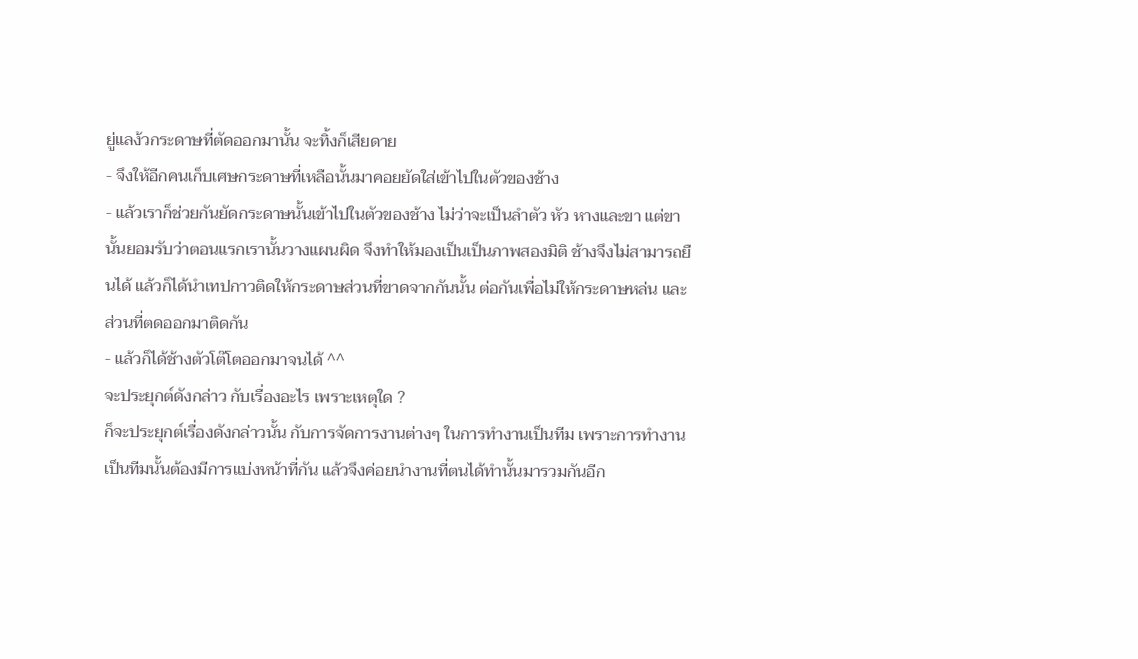ยู่แลง้วกระดาษที่ตัดออกมานั้น จะทิ้งก็เสียดาย
- จึงให้อีกคนเก็บเศษกระดาษที่เหลือนั้นมาคอยยัดใส่เข้าไปในตัวของช้าง
- แล้วเราก็ช่วยกันยัดกระดาษนั้นเข้าไปในตัวของช้าง ไม่ว่าจะเป็นลำตัว หัว หางและขา แต่ขานั้นยอมรับว่าตอนแรกเรานั้นวางแผนผิด จึงทำให้มองเป็นเป็นภาพสองมิติ ช้างจึงไม่สามารถยืนได้ แล้วก็ได้นำเทปกาวติดให้กระดาษส่วนที่ขาดจากกันนั้น ต่อกันเพื่อไม่ให้กระดาษหล่น และส่วนที่ตดออกมาติดกัน
- แล้วก็ได้ช้างตัวโต๊โตออกมาจนได้ ^^
จะประยุกต์ดังกล่าว กับเรื่องอะไร เพราะเหตุใด ?
ก็จะประยุกต์เรื่องดังกล่าวนั้น กับการจัดการงานต่างๆ ในการทำงานเป็นทีม เพราะการทำงานเป็นทีมนั้นต้องมีการแบ่งหน้าที่กัน แล้วจึงค่อยนำงานที่ตนได้ทำนั้นมารวมกันอีก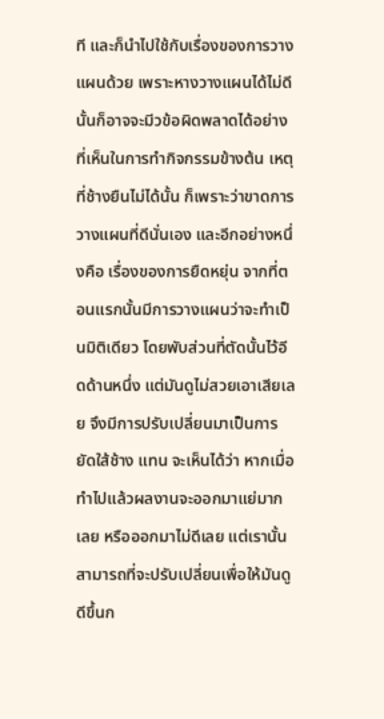ที และก็นำไปใช้กับเรื่องของการวางแผนด้วย เพราะหางวางแผนได้ไม่ดีนั้นก็อาจจะมีวข้อผิดพลาดได้อย่างที่เห็นในการทำกิจกรรมข้างต้น เหตุที่ช้างยืนไม่ได้นั้น ก็เพราะว่าขาดการวางแผนที่ดีนั่นเอง และอีกอย่างหนึ่งคือ เรื่องของการยืดหยุ่น จากที่ตอนแรกนั้นมีการวางแผนว่าจะทำเป็นมิติเดียว โดยพับส่วนที่ตัดนั้นไว้อีดด้านหนึ่ง แต่มันดูไม่สวยเอาเสียเลย จึงมีการปรับเปลี่ยนมาเป็นการยัดใส้ช้าง แทน จะเห็นได้ว่า หากเมื่อทำไปแล้วผลงานจะออกมาแย่มากเลย หรือออกมาไม่ดีเลย แต่เรานั้นสามารถที่จะปรับเปลี่ยนเพื่อให้มันดูดีขึ้นก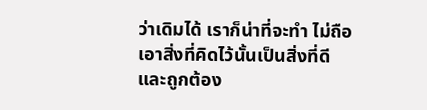ว่าเดิมได้ เราก็น่าที่จะทำ ไม่ถือเอาสิ่งที่คิดไว้นั้นเป็นสิ่งที่ดีและถูกต้อง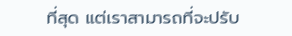ที่สุด แต่เราสามารถที่จะปรับ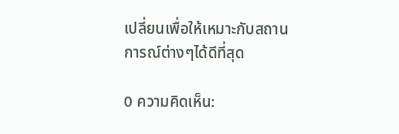เปลี่ยนเพื่อให้เหมาะกับสถานการณ์ต่างๆได้ดีที่สุด

0 ความคิดเห็น: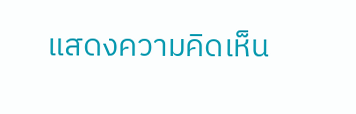แสดงความคิดเห็น